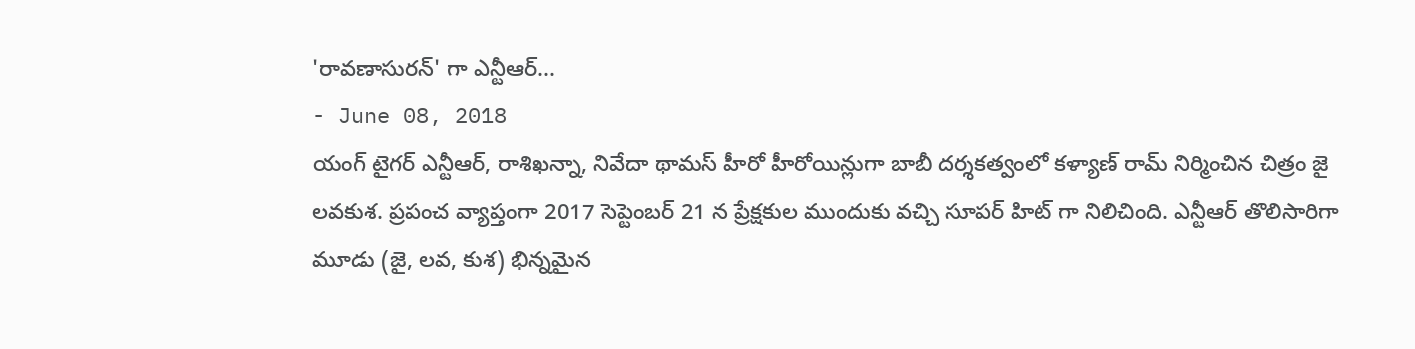'రావణాసురన్' గా ఎన్టీఆర్...
- June 08, 2018
యంగ్ టైగర్ ఎన్టీఆర్, రాశిఖన్నా, నివేదా థామస్ హీరో హీరోయిన్లుగా బాబీ దర్శకత్వంలో కళ్యాణ్ రామ్ నిర్మించిన చిత్రం జై లవకుశ. ప్రపంచ వ్యాప్తంగా 2017 సెప్టెంబర్ 21 న ప్రేక్షకుల ముందుకు వచ్చి సూపర్ హిట్ గా నిలిచింది. ఎన్టీఆర్ తొలిసారిగా మూడు (జై, లవ, కుశ) భిన్నమైన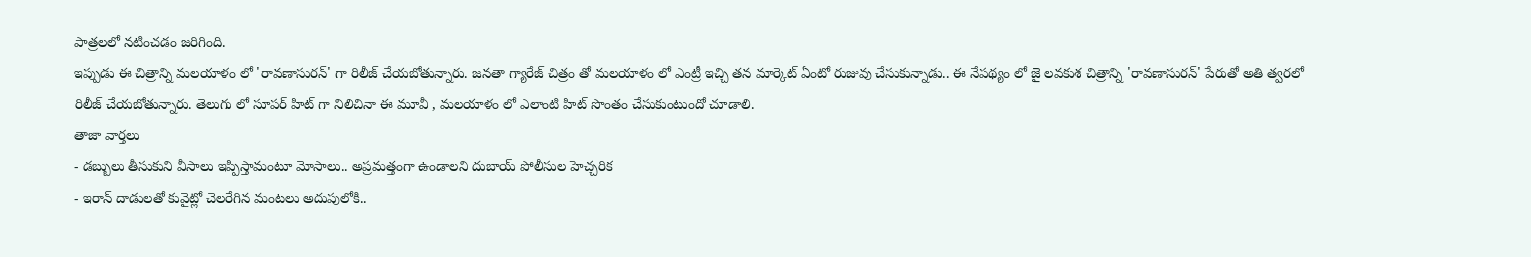పాత్రలలో నటించడం జరిగింది.
ఇప్పుడు ఈ చిత్రాన్ని మలయాళం లో 'రావణాసురన్' గా రిలీజ్ చేయబోతున్నారు. జనతా గ్యారేజ్ చిత్రం తో మలయాళం లో ఎంట్రీ ఇచ్చి తన మార్కెట్ ఏంటో రుజువు చేసుకున్నాడు.. ఈ నేపథ్యం లో జై లవకుశ చిత్రాన్ని 'రావణాసురన్' పేరుతో అతి త్వరలో రిలీజ్ చేయబోతున్నారు. తెలుగు లో సూపర్ హిట్ గా నిలిచినా ఈ మూవీ , మలయాళం లో ఎలాంటి హిట్ సొంతం చేసుకుంటుందో చూడాలి.
తాజా వార్తలు
- డబ్బులు తీసుకుని వీసాలు ఇప్పిస్తామంటూ మోసాలు.. అప్రమత్తంగా ఉండాలని దుబాయ్ పోలీసుల హెచ్చరిక
- ఇరాన్ దాడులతో కువైట్లో చెలరేగిన మంటలు అదుపులోకి..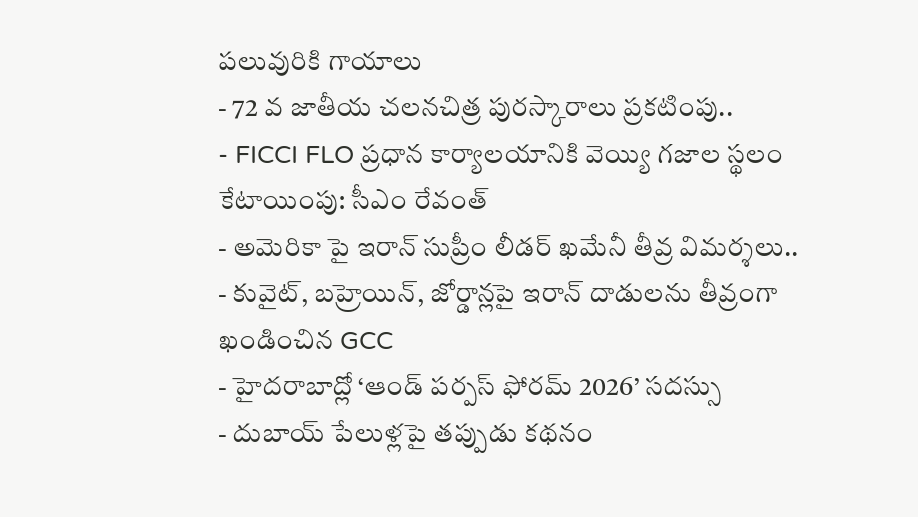పలువురికి గాయాలు
- 72 వ జాతీయ చలనచిత్ర పురస్కారాలు ప్రకటింపు..
- FICCI FLO ప్రధాన కార్యాలయానికి వెయ్యి గజాల స్థలం కేటాయింపు: సీఎం రేవంత్
- అమెరికా పై ఇరాన్ సుప్రీం లీడర్ ఖమేనీ తీవ్ర విమర్శలు..
- కువైట్, బహ్రెయిన్, జోర్డాన్లపై ఇరాన్ దాడులను తీవ్రంగా ఖండించిన GCC
- హైదరాబాద్లో ‘ఆండ్ పర్పస్ ఫోరమ్ 2026’ సదస్సు
- దుబాయ్ పేలుళ్లపై తప్పుడు కథనం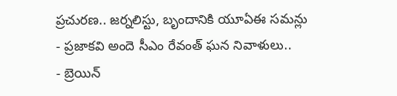ప్రచురణ.. జర్నలిస్టు, బృందానికి యూఏఈ సమన్లు
- ప్రజాకవి అందె సీఎం రేవంత్ ఘన నివాళులు..
- బ్రెయిన్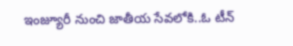ఇంజ్యూరీ నుంచి జాతీయ సేవలోకి..ఓ టీన్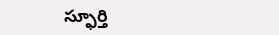స్ఫూర్తి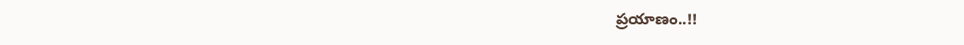ప్రయాణం..!!